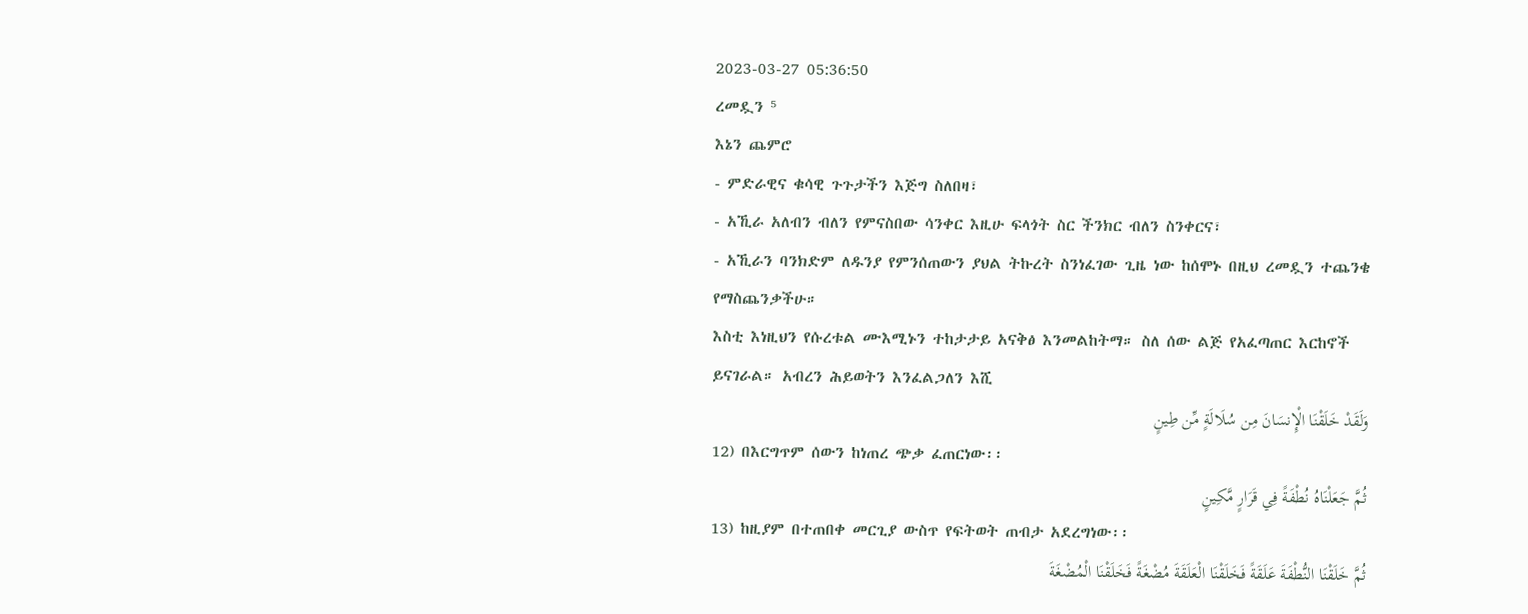2023-03-27 05:36:50
ረመዷን ⁵
እኔን ጨምሮ
- ምድራዊና ቁሳዊ ጉጉታችን እጅግ ስለበዛ፣
- አኺራ አለብን ብለን የምናስበው ሳንቀር እዚሁ ፍላጎት ስር ችንክር ብለን ስንቀርና፣
- አኺራን ባንክድም ለዱንያ የምንሰጠውን ያህል ትኩረት ስንነፈገው ጊዜ ነው ከሰሞኑ በዚህ ረመዷን ተጨንቄ የማስጨንቃችሁ።
እስቲ እነዚህን የሱረቱል ሙእሚኑን ተከታታይ አናቅፅ እንመልከትማ። ስለ ሰው ልጅ የአፈጣጠር እርከኖች ይናገራል። አብረን ሕይወትን እንፈልጋለን እሺ
وَلَقَدْ خَلَقْنَا الْإِنسَانَ مِن سُلَالَةٍ مِّن طِينٍ
12) በእርግጥም ሰውን ከነጠረ ጭቃ ፈጠርነው፡፡
ثُمَّ جَعَلْنَاهُ نُطْفَةً فِي قَرَارٍ مَّكِينٍ
13) ከዚያም በተጠበቀ መርጊያ ውስጥ የፍትወት ጠብታ አደረግነው፡፡
ثُمَّ خَلَقْنَا النُّطْفَةَ عَلَقَةً فَخَلَقْنَا الْعَلَقَةَ مُضْغَةً فَخَلَقْنَا الْمُضْغَةَ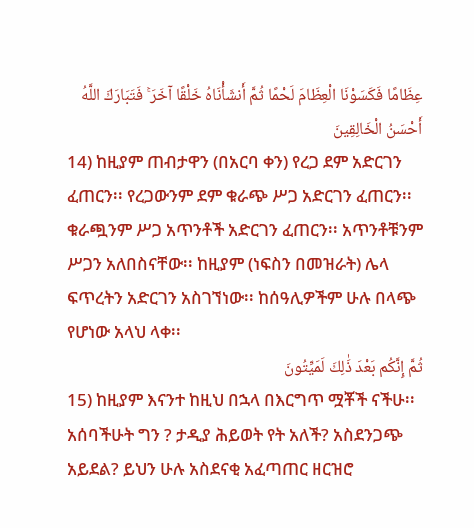عِظَامًا فَكَسَوْنَا الْعِظَامَ لَحْمًا ثُمَّ أَنشَأْنَاهُ خَلْقًا آخَرَ ۚ فَتَبَارَكَ اللَّهُ أَحْسَنُ الْخَالِقِينَ
14) ከዚያም ጠብታዋን (በአርባ ቀን) የረጋ ደም አድርገን ፈጠርን፡፡ የረጋውንም ደም ቁራጭ ሥጋ አድርገን ፈጠርን፡፡ ቁራጯንም ሥጋ አጥንቶች አድርገን ፈጠርን፡፡ አጥንቶቹንም ሥጋን አለበስናቸው፡፡ ከዚያም (ነፍስን በመዝራት) ሌላ ፍጥረትን አድርገን አስገኘነው፡፡ ከሰዓሊዎችም ሁሉ በላጭ የሆነው አላህ ላቀ፡፡
ثُمَّ إِنَّكُم بَعْدَ ذَٰلِكَ لَمَيِّتُونَ
15) ከዚያም እናንተ ከዚህ በኋላ በእርግጥ ሟቾች ናችሁ፡፡
አሰባችሁት ግን ? ታዲያ ሕይወት የት አለች? አስደንጋጭ አይደል? ይህን ሁሉ አስደናቂ አፈጣጠር ዘርዝሮ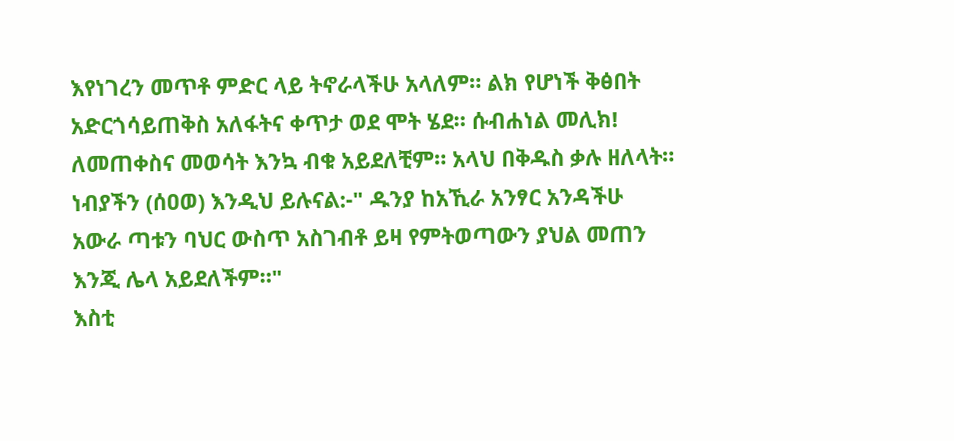እየነገረን መጥቶ ምድር ላይ ትኖራላችሁ አላለም። ልክ የሆነች ቅፅበት አድርጎሳይጠቅስ አለፋትና ቀጥታ ወደ ሞት ሄደ። ሱብሐነል መሊክ! ለመጠቀስና መወሳት እንኳ ብቁ አይደለቺም። አላህ በቅዱስ ቃሉ ዘለላት።
ነብያችን (ሰዐወ) እንዲህ ይሉናል:-" ዱንያ ከአኺራ አንፃር አንዳችሁ አውራ ጣቱን ባህር ውስጥ አስገብቶ ይዛ የምትወጣውን ያህል መጠን እንጂ ሌላ አይደለችም።"
እስቲ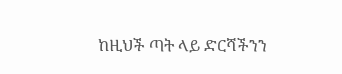ከዚህች ጣት ላይ ድርሻችንን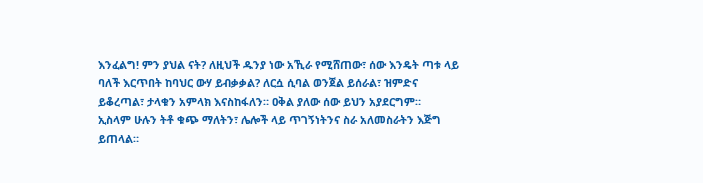እንፈልግ! ምን ያህል ናት? ለዚህች ዱንያ ነው አኺራ የሚሸጠው፣ ሰው እንዴት ጣቱ ላይ ባለች እርጥበት ከባህር ውሃ ይብቃቃል? ለርሷ ሲባል ወንጀል ይሰራል፣ ዝምድና ይቆረጣል፣ ታላቁን አምላክ እናስከፋለን። ዐቅል ያለው ሰው ይህን አያደርግም።
ኢስላም ሁሉን ትቶ ቁጭ ማለትን፣ ሌሎች ላይ ጥገኝነትንና ስራ አለመስራትን እጅግ ይጠላል።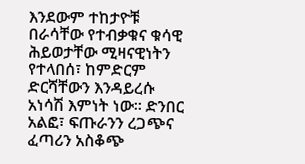እንደውም ተከታዮቹ በራሳቸው የተብቃቁና ቁሳዊ ሕይወታቸው ሚዛናዊነትን የተላበሰ፣ ከምድርም ድርሻቸውን እንዳይረሱ አነሳሽ እምነት ነው። ድንበር አልፎ፣ ፍጡራንን ረጋጭና ፈጣሪን አስቆጭ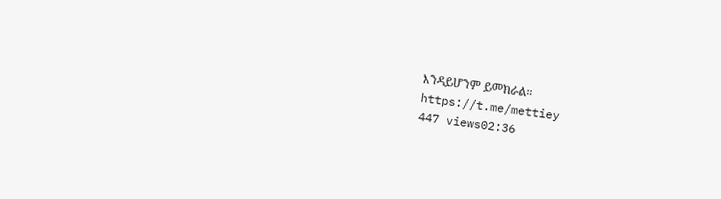እንዳይሆንም ይመክራል።
https://t.me/mettiey
447 views02:36